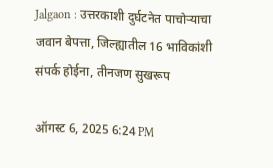Jalgaon : उत्तरकाशी दुर्घटनेत पाचोऱ्याचा जवान बेपत्ता, जिल्ह्यातील 16 भाविकांशी संपर्क होईना, तीनजण सुखरूप

ऑगस्ट 6, 2025 6:24 PM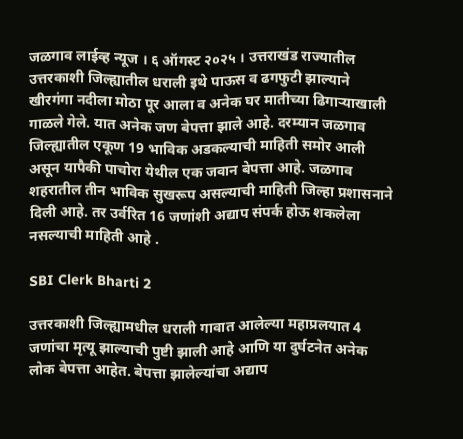जळगाव लाईव्ह न्यूज । ६ ऑगस्ट २०२५ । उत्तराखंड राज्यातील उत्तरकाशी जिल्ह्यातील धराली इथे पाऊस व ढगफुटी झाल्याने खीरगंगा नदीला मोठा पूर आला व अनेक घर मातीच्या ढिगाऱ्याखाली गाळले गेले. यात अनेक जण बेपत्ता झाले आहे. दरम्यान जळगाव जिल्ह्यातील एकूण 19 भाविक अडकल्याची माहिती समोर आली असून यापैकी पाचोरा येथील एक जवान बेपत्ता आहे. जळगाव शहरातील तीन भाविक सुखरूप असल्याची माहिती जिल्हा प्रशासनाने दिली आहे. तर उर्वरित 16 जणांशी अद्याप संपर्क होऊ शकलेला नसल्याची माहिती आहे .

SBI Clerk Bharti 2

उत्तरकाशी जिल्ह्यामधील धराली गावात आलेल्या महाप्रलयात 4 जणांचा मृत्यू झाल्याची पुष्टी झाली आहे आणि या दुर्घटनेत अनेक लोक बेपत्ता आहेत. बेपत्ता झालेल्यांचा अद्याप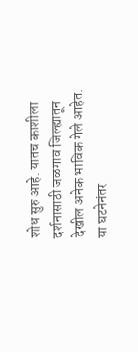शोध सुरु आहे. यातच काशीला दर्शनासाठी जळगाव जिल्ह्यातून देखील अनेक भाविक गेले आहेत. या घटनेनंतर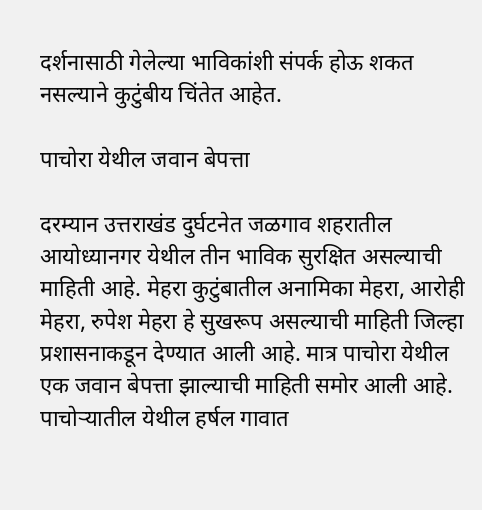दर्शनासाठी गेलेल्या भाविकांशी संपर्क होऊ शकत नसल्याने कुटुंबीय चिंतेत आहेत.

पाचोरा येथील जवान बेपत्ता

दरम्यान उत्तराखंड दुर्घटनेत जळगाव शहरातील आयोध्यानगर येथील तीन भाविक सुरक्षित असल्याची माहिती आहे. मेहरा कुटुंबातील अनामिका मेहरा, आरोही मेहरा, रुपेश मेहरा हे सुखरूप असल्याची माहिती जिल्हा प्रशासनाकडून देण्यात आली आहे. मात्र पाचोरा येथील एक जवान बेपत्ता झाल्याची माहिती समोर आली आहे. पाचोऱ्यातील येथील हर्षल गावात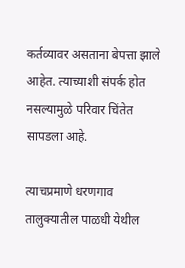कर्तव्यावर असताना बेपत्ता झाले आहेत. त्याच्याशी संपर्क होत नसल्यामुळे परिवार चिंतेत सापडला आहे.

त्याचप्रमाणे धरणगाव तालुक्यातील पाळधी येथील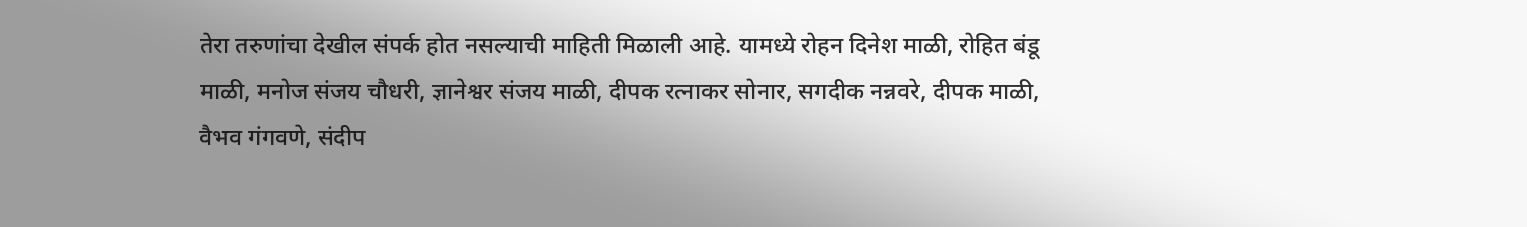तेरा तरुणांचा देखील संपर्क होत नसल्याची माहिती मिळाली आहे. यामध्ये रोहन दिनेश माळी, रोहित बंडू माळी, मनोज संजय चौधरी, ज्ञानेश्वर संजय माळी, दीपक रत्नाकर सोनार, सगदीक नन्नवरे, दीपक माळी, वैभव गंगवणे, संदीप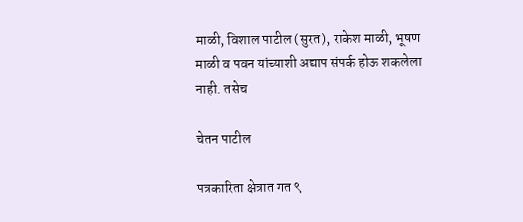माळी, विशाल पाटील (सुरत), राकेश माळी, भूषण माळी व पवन यांच्याशी अद्याप संपर्क होऊ शकलेला नाही. तसेच

चेतन पाटील

पत्रकारिता क्षेत्रात गत ९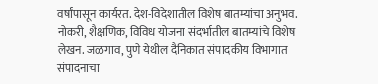वर्षांपासून कार्यरत. देश-विदेशातील विशेष बातम्यांचा अनुभव. नोकरी, शैक्षणिक, विविध योजना संदर्भातील बातम्यांचे विशेष लेखन. जळगाव, पुणे येथील दैनिकात संपादकीय विभागात संपादनाचा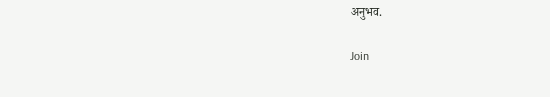अनुभव.

Join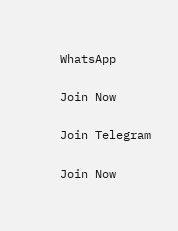WhatsApp

Join Now

Join Telegram

Join Now